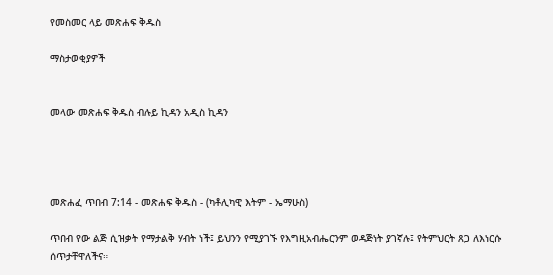የመስመር ላይ መጽሐፍ ቅዱስ

ማስታወቂያዎች


መላው መጽሐፍ ቅዱስ ብሉይ ኪዳን አዲስ ኪዳን




መጽሐፈ ጥበብ 7:14 - መጽሐፍ ቅዱስ - (ካቶሊካዊ እትም - ኤማሁስ)

ጥበብ የው ልጅ ሲዝቃት የማታልቅ ሃብት ነች፤ ይህንን የሚያገኙ የእግዚአብሔርንም ወዳጅነት ያገኛሉ፤ የትምህርት ጸጋ ለእነርሱ ሰጥታቸዋለችና።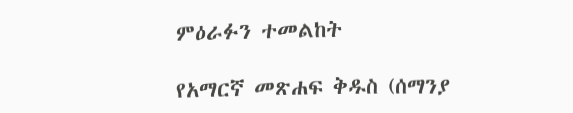ምዕራፉን ተመልከት

የአማርኛ መጽሐፍ ቅዱስ (ሰማንያ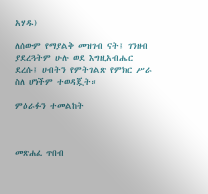አሃዱ)

ለሰውም የማያልቅ መዝገብ ናት፤ ገንዘብ ያደረጓትም ሁሉ ወደ እግዚአብሔር ደረሱ፤ ሀብትን የምትገልጽ የምክር ሥራ ስለ ሆነችም ተወዳጇት።

ምዕራፉን ተመልከት



መጽሐፈ ጥበብ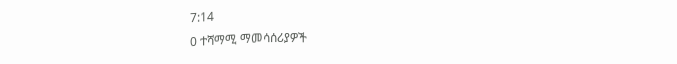7:14
0 ተሻማሚ ማመሳሰሪያዎች